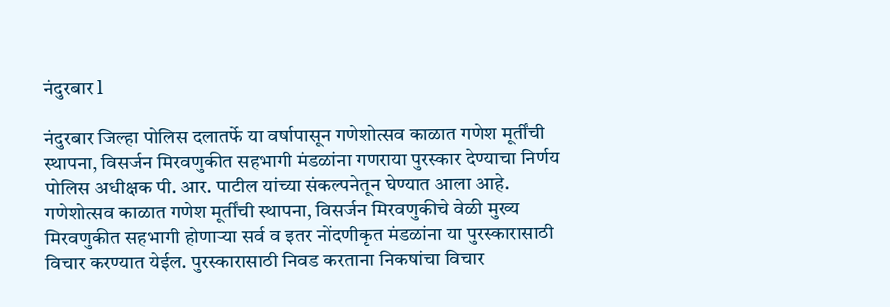नंदुरबार l

नंदुरबार जिल्हा पोलिस दलातर्फे या वर्षापासून गणेशोत्सव काळात गणेश मूर्तींची स्थापना, विसर्जन मिरवणुकीत सहभागी मंडळांना गणराया पुरस्कार देण्याचा निर्णय पोलिस अधीक्षक पी. आर. पाटील यांच्या संकल्पनेतून घेण्यात आला आहे.
गणेशोत्सव काळात गणेश मूर्तींची स्थापना, विसर्जन मिरवणुकीचे वेळी मुख्य मिरवणुकीत सहभागी होणाऱ्या सर्व व इतर नोंदणीकृत मंडळांना या पुरस्कारासाठी विचार करण्यात येईल. पुरस्कारासाठी निवड करताना निकषांचा विचार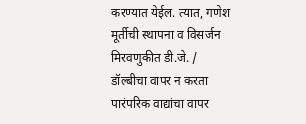करण्यात येईल. त्यात, गणेश मूर्तीची स्थापना व विसर्जन मिरवणुकीत डी.जे. / डॉल्बीचा वापर न करता पारंपरिक वाद्यांचा वापर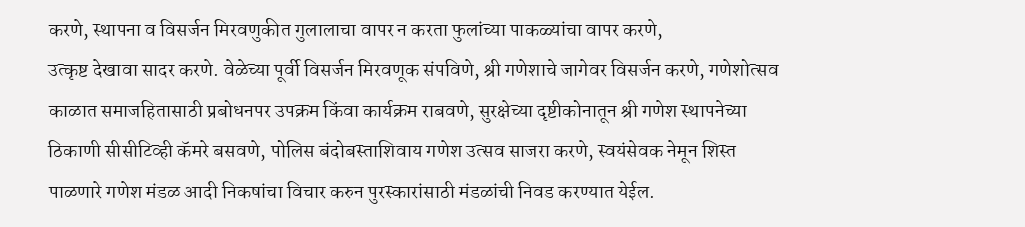करणे, स्थापना व विसर्जन मिरवणुकीत गुलालाचा वापर न करता फुलांच्या पाकळ्यांचा वापर करणे,
उत्कृष्ट देखावा सादर करणे. वेळेच्या पूर्वी विसर्जन मिरवणूक संपविणे, श्री गणेशाचे जागेवर विसर्जन करणे, गणेशोत्सव काळात समाजहितासाठी प्रबोधनपर उपक्रम किंवा कार्यक्रम राबवणे, सुरक्षेच्या दृष्टीकोनातून श्री गणेश स्थापनेच्या ठिकाणी सीसीटिव्ही कॅमरे बसवणे, पोलिस बंदोबस्ताशिवाय गणेश उत्सव साजरा करणे, स्वयंसेवक नेमून शिस्त पाळणारे गणेश मंडळ आदी निकषांचा विचार करुन पुरस्कारांसाठी मंडळांची निवड करण्यात येईल.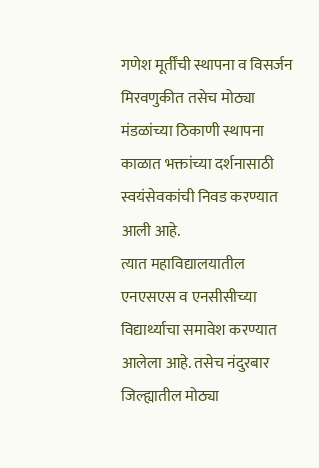गणेश मूर्तींची स्थापना व विसर्जन मिरवणुकीत तसेच मोठ्या मंडळांच्या ठिकाणी स्थापना काळात भक्तांच्या दर्शनासाठी स्वयंसेवकांची निवड करण्यात आली आहे.
त्यात महाविद्यालयातील एनएसएस व एनसीसीच्या विद्यार्थ्याचा समावेश करण्यात आलेला आहे. तसेच नंदुरबार जिल्ह्यातील मोठ्या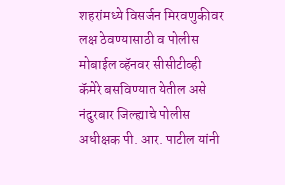शहरांमध्ये विसर्जन मिरवणुकीवर लक्ष ठेवण्यासाठी व पोलीस मोबाईल व्हॅनवर सीसीटीव्ही कॅमेरे बसविण्यात येतील असे नंदुरबार जिल्ह्याचे पोलीस अधीक्षक पी. आर. पाटील यांनी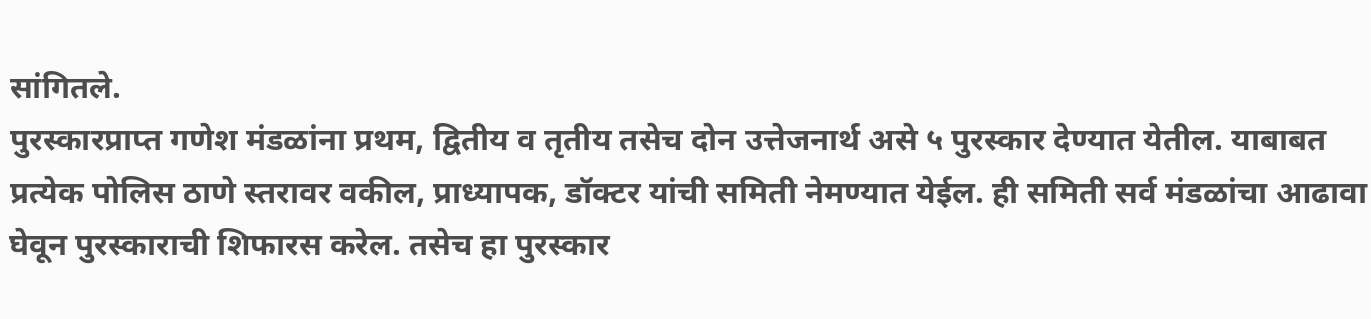सांगितले.
पुरस्कारप्राप्त गणेश मंडळांना प्रथम, द्वितीय व तृतीय तसेच दोन उत्तेजनार्थ असे ५ पुरस्कार देण्यात येतील. याबाबत प्रत्येक पोलिस ठाणे स्तरावर वकील, प्राध्यापक, डॉक्टर यांची समिती नेमण्यात येईल. ही समिती सर्व मंडळांचा आढावा घेवून पुरस्काराची शिफारस करेल. तसेच हा पुरस्कार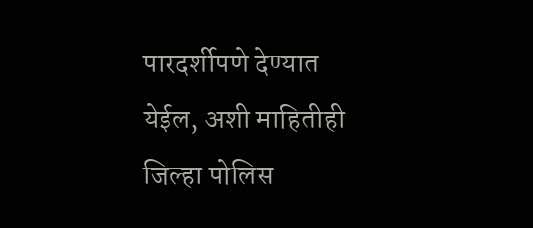पारदर्शीपणे देण्यात येईल, अशी माहितीही जिल्हा पोलिस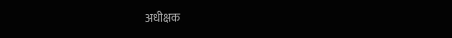अधीक्षक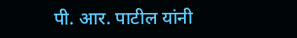पी. आर. पाटील यांनी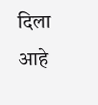दिला आहे